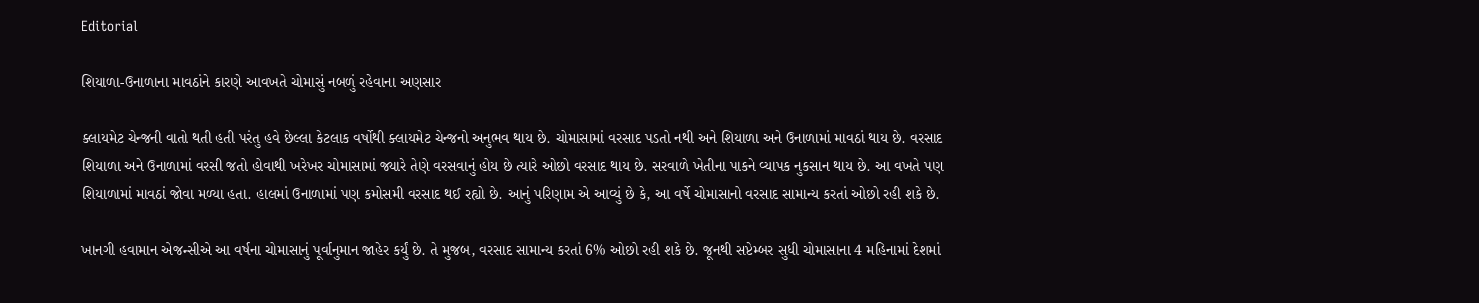Editorial

શિયાળા-ઉનાળાના માવઠાંને કારણે આવખતે ચોમાસું નબળું રહેવાના અણસાર

ક્લાયમેટ ચેન્જની વાતો થતી હતી પરંતુ હવે છેલ્લા કેટલાક વર્ષોથી ક્લાયમેટ ચેન્જનો અનુભવ થાય છે. ચોમાસામાં વરસાદ પડતો નથી અને શિયાળા અને ઉનાળામાં માવઠાં થાય છે. વરસાદ શિયાળા અને ઉનાળામાં વરસી જતો હોવાથી ખરેખર ચોમાસામાં જ્યારે તેણે વરસવાનું હોય છે ત્યારે ઓછો વરસાદ થાય છે. સરવાળે ખેતીના પાકને વ્યાપક નુકસાન થાય છે. આ વખતે પણ શિયાળામાં માવઠાં જોવા મળ્યા હતા. હાલમાં ઉનાળામાં પણ કમોસમી વરસાદ થઈ રહ્યો છે. આનું પરિણામ એ આવ્યું છે કે, આ વર્ષે ચોમાસાનો વરસાદ સામાન્ય કરતાં ઓછો રહી શકે છે.

ખાનગી હવામાન એજન્સીએ આ વર્ષના ચોમાસાનું પૂર્વાનુમાન જાહેર કર્યું છે. તે મુજબ, વરસાદ સામાન્ય કરતાં 6% ઓછો રહી શકે છે. જૂનથી સપ્ટેમ્બર સુધી ચોમાસાના 4 મહિનામાં દેશમાં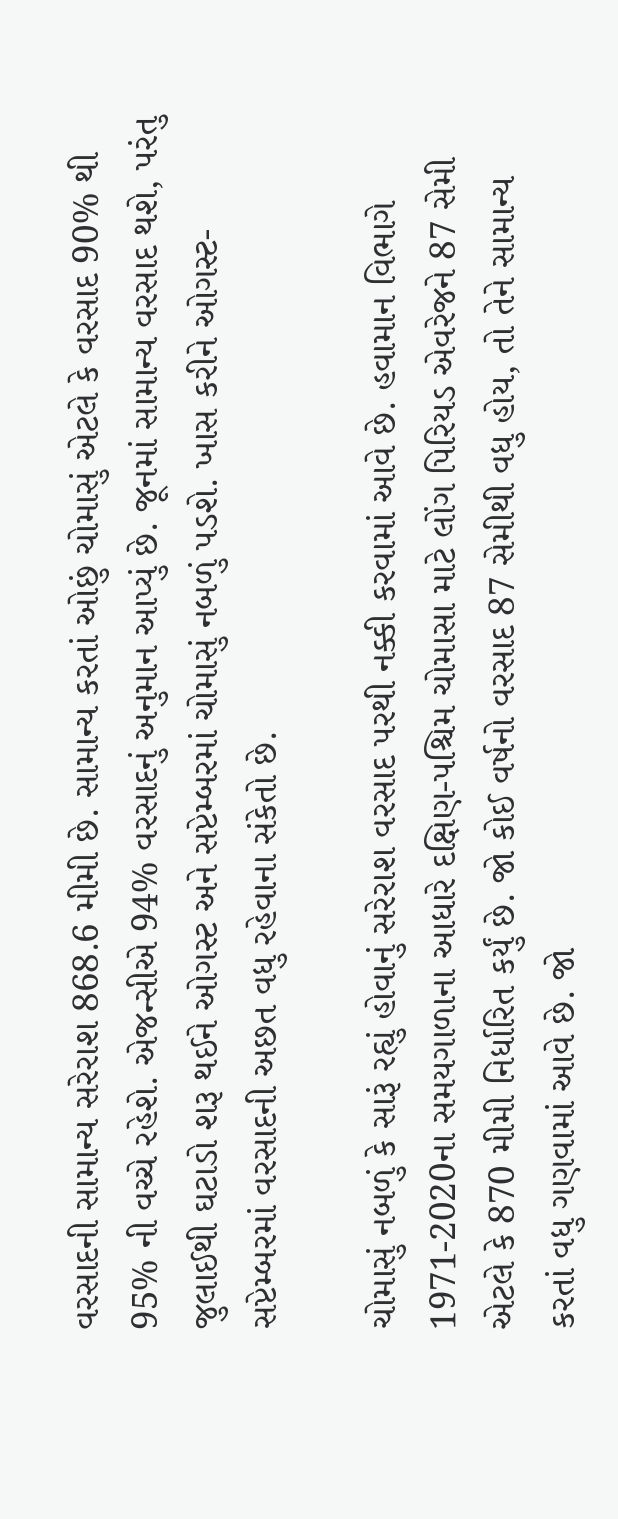વરસાદની સામાન્ય સરેરાશ 868.6 મીમી છે. સામાન્ય કરતાં ઓછું ચોમાસું એટલે કે વરસાદ 90% થી 95% ની વચ્ચે રહેશે. એજન્સીએ 94% વરસાદનું અનુમાન આપ્યું છે. જૂનમાં સામાન્ય વરસાદ થશે, પરંતુ જુલાઈથી ઘટાડો શરૂ થઈને ઓગસ્ટ અને સપ્ટેમ્બરમાં ચોમાસું નબળું પડશે. ખાસ કરીને ઓગસ્ટ-સપ્ટેમ્બરમાં વરસાદની અછત વધુ રહેવાના સંકેતો છે.

ચોમાસું નબળું કે સારૂં રહ્યું હોવાનું સરેરાશ વરસાદ પરથી નક્કી કરવામાં આવે છે. હવામાન વિભાગે 1971-2020ના સમયગાળાના આધારે દક્ષિણ-પશ્ચિમ ચોમાસા માટે લોંગ પિરિયડ એવરેજને 87 સેમી એટલે કે 870 મીમી નિર્ધારિત કર્યું છે. જો કોઈ વર્ષનો વરસાદ 87 સેમીથી વધુ હોય, તો તેને સામાન્ય કરતાં વધુ ગણવામાં આવે છે. જો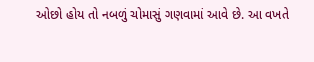ઓછો હોય તો નબળું ચોમાસું ગણવામાં આવે છે. આ વખતે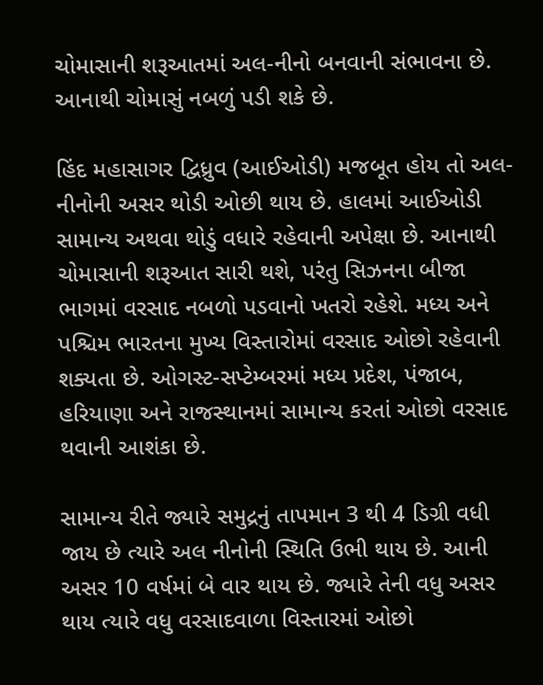ચોમાસાની શરૂઆતમાં અલ-નીનો બનવાની સંભાવના છે. આનાથી ચોમાસું નબળું પડી શકે છે.

હિંદ મહાસાગર દ્વિધ્રુવ (આઈઓડી) મજબૂત હોય તો અલ-નીનોની અસર થોડી ઓછી થાય છે. હાલમાં આઈઓડી સામાન્ય અથવા થોડું વધારે રહેવાની અપેક્ષા છે. આનાથી ચોમાસાની શરૂઆત સારી થશે, પરંતુ સિઝનના બીજા ભાગમાં વરસાદ નબળો પડવાનો ખતરો રહેશે. મધ્ય અને પશ્ચિમ ભારતના મુખ્ય વિસ્તારોમાં વરસાદ ઓછો રહેવાની શક્યતા છે. ઓગસ્ટ-સપ્ટેમ્બરમાં મધ્ય પ્રદેશ, પંજાબ, હરિયાણા અને રાજસ્થાનમાં સામાન્ય કરતાં ઓછો વરસાદ થવાની આશંકા છે.

સામાન્ય રીતે જ્યારે સમુદ્રનું તાપમાન 3 થી 4 ડિગ્રી વધી જાય છે ત્યારે અલ નીનોની સ્થિતિ ઉભી થાય છે. આની અસર 10 વર્ષમાં બે વાર થાય છે. જ્યારે તેની વધુ અસર થાય ત્યારે વધુ વરસાદવાળા વિસ્તારમાં ઓછો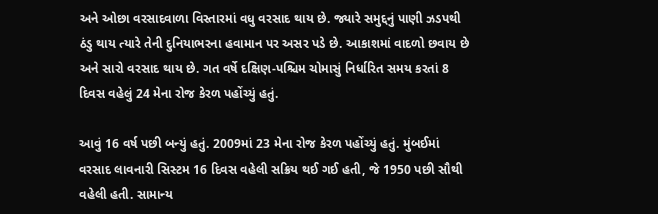અને ઓછા વરસાદવાળા વિસ્તારમાં વધુ વરસાદ થાય છે. જ્યારે સમુદ્દનું પાણી ઝડપથી ઠંડુ થાય ત્યારે તેની દુનિયાભરના હવામાન પર અસર પડે છે. આકાશમાં વાદળો છવાય છે અને સારો વરસાદ થાય છે. ગત વર્ષે દક્ષિણ-પશ્ચિમ ચોમાસું નિર્ધારિત સમય કરતાં 8 દિવસ વહેલું 24 મેના રોજ કેરળ પહોંચ્યું હતું.

આવું 16 વર્ષ પછી બન્યું હતું. 2009માં 23 મેના રોજ કેરળ પહોંચ્યું હતું. મુંબઈમાં વરસાદ લાવનારી સિસ્ટમ 16 દિવસ વહેલી સક્રિય થઈ ગઈ હતી, જે 1950 પછી સૌથી વહેલી હતી. સામાન્ય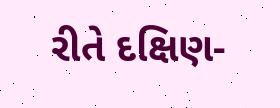રીતે દક્ષિણ-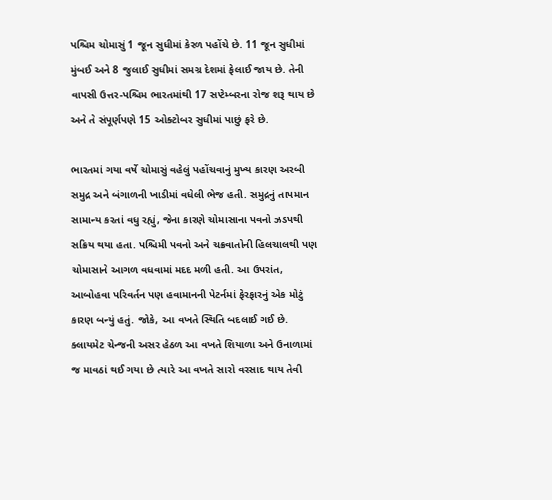પશ્ચિમ ચોમાસું 1 જૂન સુધીમાં કેરળ પહોંચે છે. 11 જૂન સુધીમાં મુંબઈ અને 8 જુલાઈ સુધીમાં સમગ્ર દેશમાં ફેલાઈ જાય છે. તેની વાપસી ઉત્તર-પશ્ચિમ ભારતમાંથી 17 સપ્ટેમ્બરના રોજ શરૂ થાય છે અને તે સંપૂર્ણપણે 15 ઓક્ટોબર સુધીમાં પાછું ફરે છે.

ભારતમાં ગયા વર્ષે ચોમાસું વહેલું પહોંચવાનું મુખ્ય કારણ અરબી સમુદ્ર અને બંગાળની ખાડીમાં વધેલી ભેજ હતી. સમુદ્રનું તાપમાન સામાન્ય કરતાં વધુ રહ્યું, જેના કારણે ચોમાસાના પવનો ઝડપથી સક્રિય થયા હતા. પશ્ચિમી પવનો અને ચક્રવાતોની હિલચાલથી પણ ચોમાસાને આગળ વધવામાં મદદ મળી હતી. આ ઉપરાંત, આબોહવા પરિવર્તન પણ હવામાનની પેટર્નમાં ફેરફારનું એક મોટું કારણ બન્યું હતું. જોકે, આ વખતે સ્થિતિ બદલાઈ ગઈ છે. ક્લાયમેટ ચેન્જની અસર હેઠળ આ વખતે શિયાળા અને ઉનાળામાં જ માવઠાં થઈ ગયા છે ત્યારે આ વખતે સારો વરસાદ થાય તેવી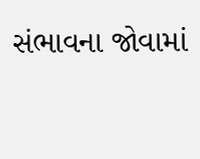સંભાવના જોવામાં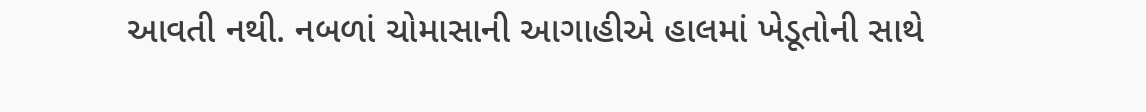આવતી નથી. નબળાં ચોમાસાની આગાહીએ હાલમાં ખેડૂતોની સાથે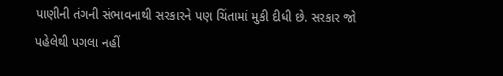પાણીની તંગની સંભાવનાથી સરકારને પણ ચિંતામાં મુકી દીધી છે. સરકાર જો પહેલેથી પગલા નહીં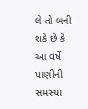લે તો બની શકે છે કે આ વર્ષે પાણીની સમસ્યા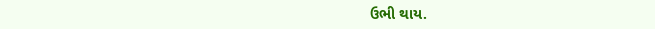ઉભી થાય.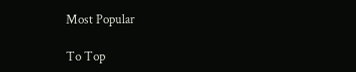Most Popular

To Top